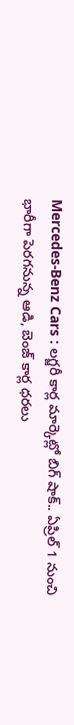Mercedes-Benz Cars : లగ్జరీ కార్ల మార్కెట్లో బిగ్ షాక్.. ఏప్రిల్ 1 నుంచి భారీగా పెరగనున్న ఆడి, బెంజ్ కార్ల ధరలు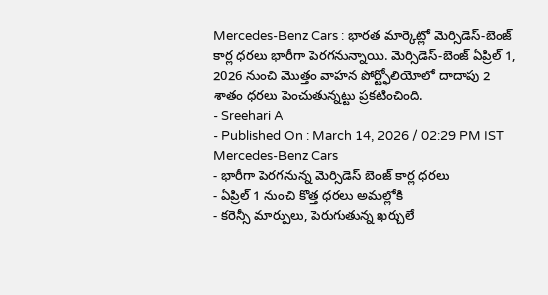Mercedes-Benz Cars : భారత మార్కెట్లో మెర్సిడెస్-బెంజ్ కార్ల ధరలు భారీగా పెరగనున్నాయి. మెర్సిడెస్-బెంజ్ ఏప్రిల్ 1, 2026 నుంచి మొత్తం వాహన పోర్ట్ఫోలియోలో దాదాపు 2 శాతం ధరలు పెంచుతున్నట్టు ప్రకటించింది.
- Sreehari A
- Published On : March 14, 2026 / 02:29 PM IST
Mercedes-Benz Cars
- భారీగా పెరగనున్న మెర్సిడెస్ బెంజ్ కార్ల ధరలు
- ఏప్రిల్ 1 నుంచి కొత్త ధరలు అమల్లోకి
- కరెన్సీ మార్పులు, పెరుగుతున్న ఖర్చులే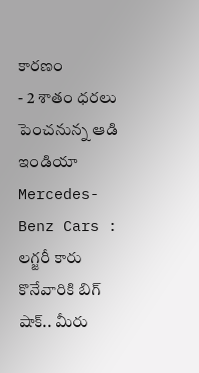కారణం
- 2 శాతం ధరలు పెంచనున్న ఆడి ఇండియా
Mercedes-Benz Cars : లగ్జరీ కారు కొనేవారికి బిగ్ షాక్.. మీరు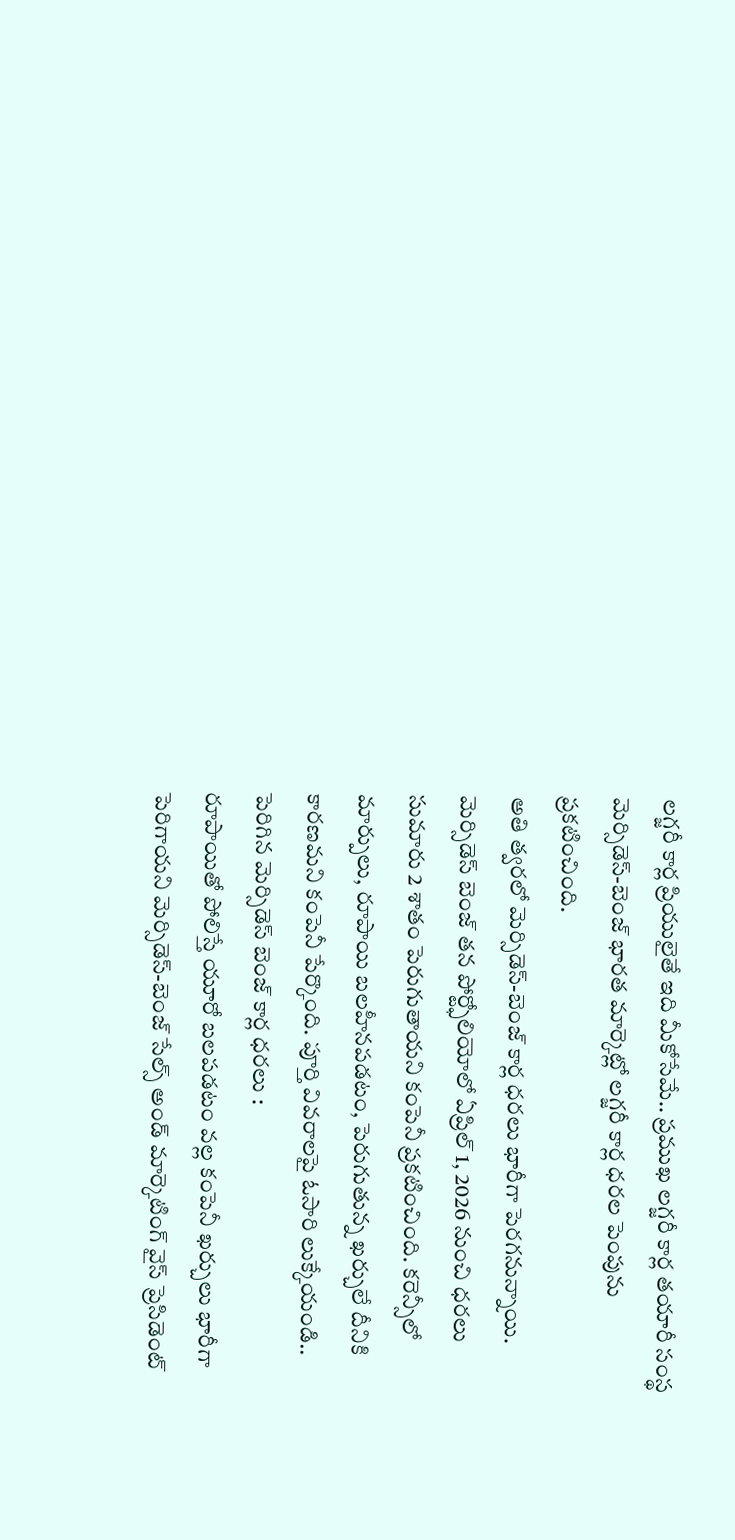లగ్జరీ కార్ల ప్రియులైతే ఇది మీకోసేమే.. ప్రముఖ లగ్జరీ కార్ల తయారీ సంస్థ మెర్సిడెస్-బెంజ్ భారత మార్కెట్లో లగ్జరీ కార్ల ధరల పెంపును ప్రకటించింది.
అతి త్వరలో మెర్సిడెస్-బెంజ్ కార్ల ధరలు భారీగా పెరగనున్నాయి. మెర్సిడెస్ బెంజ్ తన పోర్ట్ఫోలియోలో ఏప్రిల్ 1, 2026 నుంచి ధరలు సుమారు 2 శాతం పెరుగుతాయని కంపెనీ ప్రకటించింది. కరెన్సీలో మార్పులు, రూపాయి బలహీనపడటం, పెరుగుతున్న ఖర్చులే దీనికి కారణమని కంపెనీ పేర్కొంది. పూర్తి వివరాలపై ఓసారి లుక్కేయండి..
పెరిగిన మెర్సిడెస్ బెంజ్ కార్ల ధరలు :
రూపాయితో పోలిస్తే యూరో బలపడటం వల్ల కంపెనీ ఖర్చులు భారీగా పెరిగాయని మెర్సిడెస్-బెంజ్ సేల్స్ అండ్ మార్కెటింగ్ వైస్ ప్రెసిడెంట్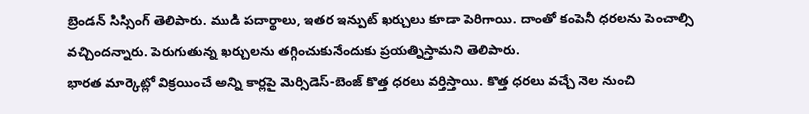బ్రెండన్ సిస్సింగ్ తెలిపారు. ముడి పదార్థాలు, ఇతర ఇన్పుట్ ఖర్చులు కూడా పెరిగాయి. దాంతో కంపెనీ ధరలను పెంచాల్సి వచ్చిందన్నారు. పెరుగుతున్న ఖర్చులను తగ్గించుకునేందుకు ప్రయత్నిస్తామని తెలిపారు.
భారత మార్కెట్లో విక్రయించే అన్ని కార్లపై మెర్సిడెస్-బెంజ్ కొత్త ధరలు వర్తిస్తాయి. కొత్త ధరలు వచ్చే నెల నుంచి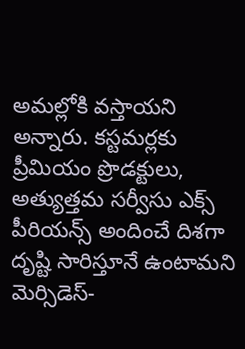అమల్లోకి వస్తాయని అన్నారు. కస్టమర్లకు ప్రీమియం ప్రొడక్టులు, అత్యుత్తమ సర్వీసు ఎక్స్ పీరియన్స్ అందించే దిశగా దృష్టి సారిస్తూనే ఉంటామని మెర్సిడెస్-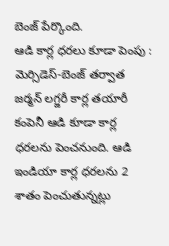బెంజ్ పేర్కొంది.
ఆడి కార్ల ధరలు కూడా పెంపు :
మెర్సిడెస్-బెంజ్ తర్వాత జర్మన్ లగ్జరీ కార్ల తయారీ కంపెనీ ఆడి కూడా కార్ల ధరలను పెంచనుంది. ఆడి ఇండియా కార్ల ధరలను 2 శాతం పెంచుతున్నట్లు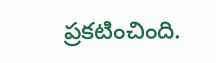ప్రకటించింది.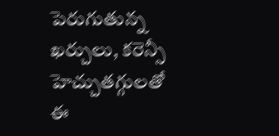పెరుగుతున్న ఖర్చులు, కరెన్సీ హెచ్చుతగ్గులతో ఈ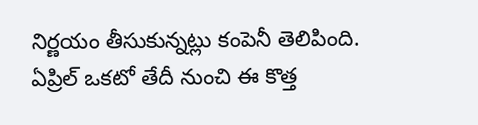నిర్ణయం తీసుకున్నట్లు కంపెనీ తెలిపింది. ఏప్రిల్ ఒకటో తేదీ నుంచి ఈ కొత్త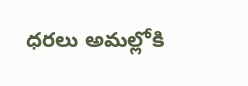ధరలు అమల్లోకి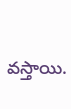వస్తాయి.